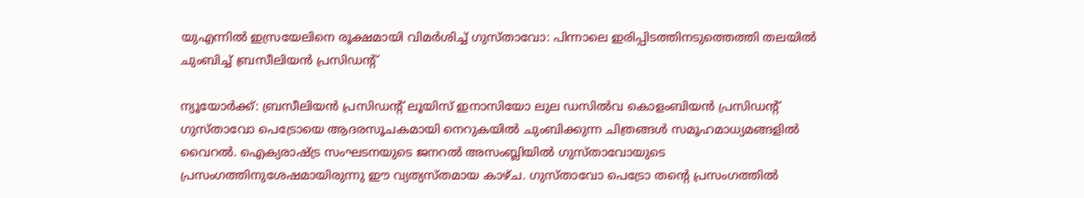യുഎന്നിൽ ഇസ്രയേലിനെ രൂക്ഷമായി വിമർശിച്ച് ഗുസ്താവോ: പിന്നാലെ ഇരിപ്പിടത്തിനടുത്തെത്തി തലയിൽ ചുംബിച്ച് ബ്രസീലിയൻ പ്രസിഡന്റ്

ന്യൂയോർക്ക്: ബ്രസീലിയൻ പ്രസിഡന്റ് ലൂയിസ് ഇനാസിയോ ലുല ഡസിൽവ കൊളംബിയൻ പ്രസിഡന്റ് ഗുസ്താവോ പെട്രോയെ ആദരസൂചകമായി നെറുകയിൽ ചുംബിക്കുന്ന ചിത്രങ്ങൾ സമൂഹമാധ്യമങ്ങളിൽ വൈറൽ. ഐക്യരാഷ്ട്ര സംഘടനയുടെ ജനറൽ അസംബ്ലിയിൽ ഗുസ്താവോയുടെ പ്രസംഗത്തിനുശേഷമായിരുന്നു ഈ വ്യത്യസ്തമായ കാഴ്ച. ഗുസ്താവോ പെട്രോ തന്റെ പ്രസംഗത്തിൽ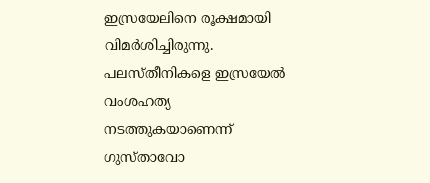ഇസ്രയേലിനെ രൂക്ഷമായി വിമർശിച്ചിരുന്നു. പലസ്തീനികളെ ഇസ്രയേൽ വംശഹത്യ നടത്തുകയാണെന്ന് ഗുസ്താവോ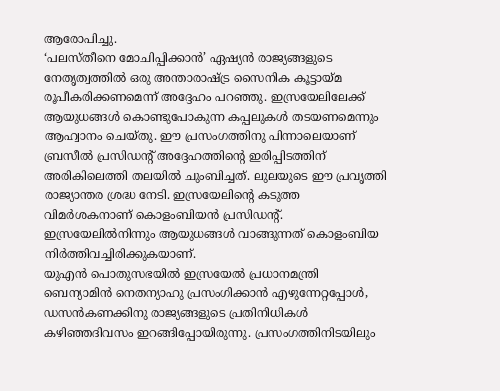ആരോപിച്ചു.
‘പലസ്തീനെ മോചിപ്പിക്കാൻ’ ഏഷ്യൻ രാജ്യങ്ങളുടെ നേതൃത്വത്തിൽ ഒരു അന്താരാഷ്ട്ര സൈനിക കൂട്ടായ്മ രൂപീകരിക്കണമെന്ന് അദ്ദേഹം പറഞ്ഞു. ഇസ്രയേലിലേക്ക് ആയുധങ്ങൾ കൊണ്ടുപോകുന്ന കപ്പലുകൾ തടയണമെന്നും ആഹ്വാനം ചെയ്തു. ഈ പ്രസംഗത്തിനു പിന്നാലെയാണ് ബ്രസീൽ പ്രസിഡന്റ് അദ്ദേഹത്തിന്റെ ഇരിപ്പിടത്തിന് അരികിലെത്തി തലയിൽ ചുംബിച്ചത്. ലുലയുടെ ഈ പ്രവൃത്തി രാജ്യാന്തര ശ്രദ്ധ നേടി. ഇസ്രയേലിന്റെ കടുത്ത വിമർശകനാണ് കൊളംബിയൻ പ്രസിഡന്റ്. ഇസ്രയേലിൽനിന്നും ആയുധങ്ങൾ വാങ്ങുന്നത് കൊളംബിയ നിർത്തിവച്ചിരിക്കുകയാണ്.
യുഎൻ പൊതുസഭയിൽ ഇസ്രയേൽ പ്രധാനമന്ത്രി ബെന്യാമിൻ നെതന്യാഹു പ്രസംഗിക്കാൻ എഴുന്നേറ്റപ്പോൾ, ഡസൻകണക്കിനു രാജ്യങ്ങളുടെ പ്രതിനിധികൾ കഴിഞ്ഞദിവസം ഇറങ്ങിപ്പോയിരുന്നു. പ്രസംഗത്തിനിടയിലും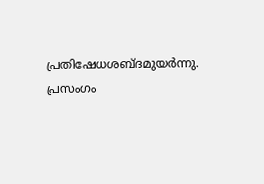പ്രതിഷേധശബ്ദമുയർന്നു. പ്രസംഗം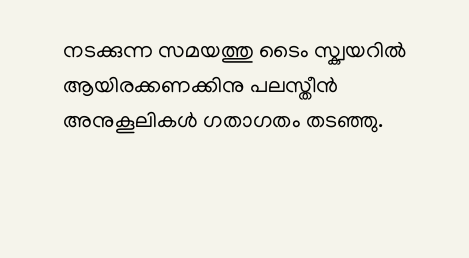നടക്കുന്ന സമയത്തു ടൈം സ്ക്വയറിൽ ആയിരക്കണക്കിനു പലസ്തീൻ അനുകൂലികൾ ഗതാഗതം തടഞ്ഞു.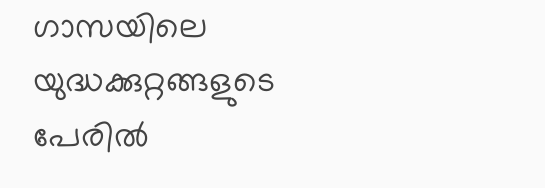ഗാസയിലെ യുദ്ധക്കുറ്റങ്ങളുടെ പേരിൽ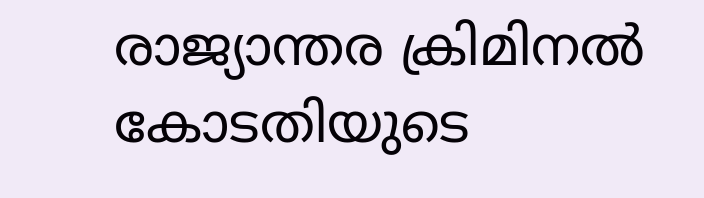രാജ്യാന്തര ക്രിമിനൽ കോടതിയുടെ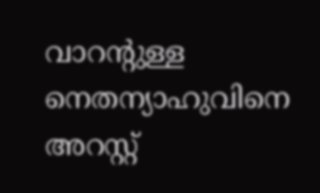വാറന്റുള്ള നെതന്യാഹുവിനെ അറസ്റ്റ്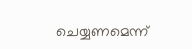ചെയ്യണമെന്ന്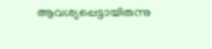ആവശ്യപ്പെട്ടായിരുന്നു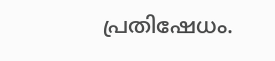പ്രതിഷേധം.